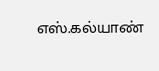எஸ்.கல்யாண்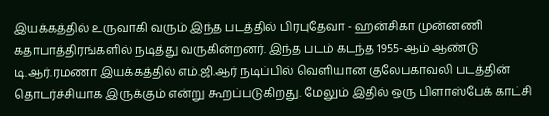இயக்கத்தில் உருவாகி வரும் இந்த படத்தில் பிரபுதேவா - ஹன்சிகா முன்னணி கதாபாத்திரங்களில் நடித்து வருகின்றனர். இந்த படம் கடந்த 1955-ஆம் ஆண்டு டி.ஆர்.ரமணா இயக்கத்தில் எம்.ஜி.ஆர் நடிப்பில் வெளியான குலேபகாவலி படத்தின் தொடர்ச்சியாக இருக்கும் என்று கூறப்படுகிறது. மேலும் இதில் ஒரு பிளாஸ்பேக் காட்சி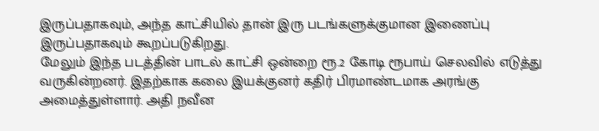இருப்பதாகவும், அந்த காட்சியில் தான் இரு படங்களுக்குமான இணைப்பு இருப்பதாகவும் கூறப்படுகிறது.
மேலும் இந்த படத்தின் பாடல் காட்சி ஒன்றை ரூ.2 கோடி ரூபாய் செலவில் எடுத்து வருகின்றனர். இதற்காக கலை இயக்குனர் கதிர் பிரமாண்டமாக அரங்கு அமைத்துள்ளார். அதி நவீன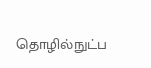தொழில்நுட்ப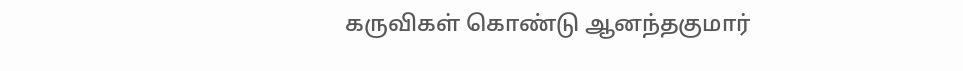கருவிகள் கொண்டு ஆனந்தகுமார்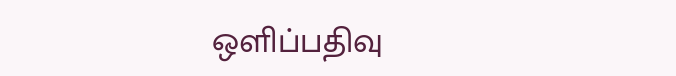ஒளிப்பதிவு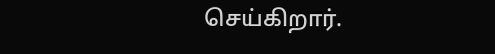செய்கிறார்.